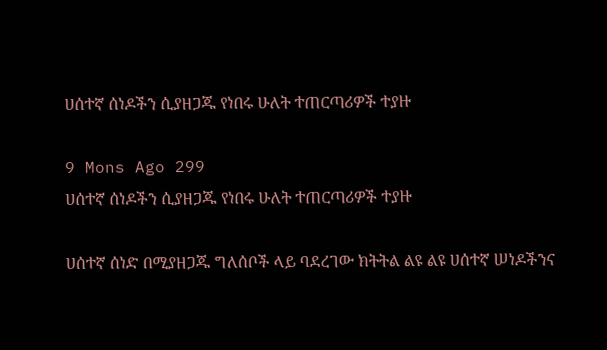ሀሰተኛ ሰነዶችን ሲያዘጋጁ የነበሩ ሁለት ተጠርጣሪዎች ተያዙ

9 Mons Ago 299
ሀሰተኛ ሰነዶችን ሲያዘጋጁ የነበሩ ሁለት ተጠርጣሪዎች ተያዙ

ሀሰተኛ ሰነድ በሚያዘጋጁ ግለሰቦች ላይ ባደረገው ክትትል ልዩ ልዩ ሀሰተኛ ሠነዶችንና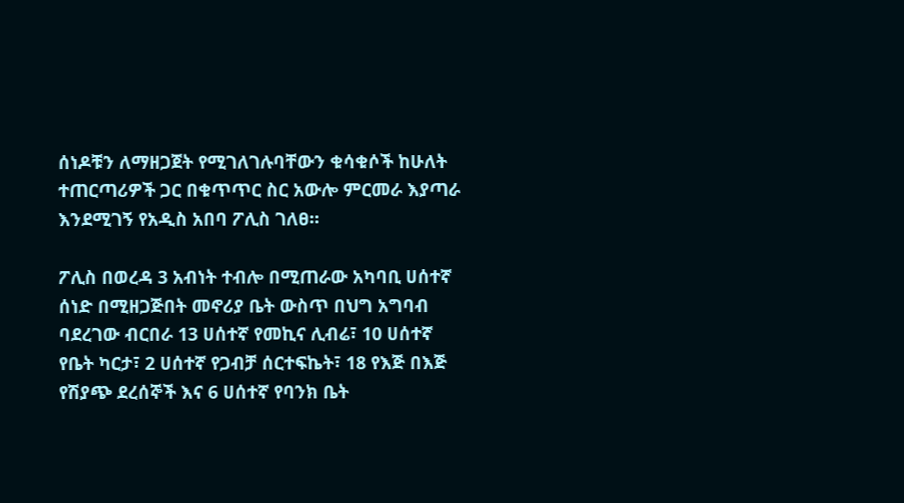ሰነዶቹን ለማዘጋጀት የሚገለገሉባቸውን ቁሳቁሶች ከሁለት ተጠርጣሪዎች ጋር በቁጥጥር ስር አውሎ ምርመራ እያጣራ እንደሚገኝ የአዲስ አበባ ፖሊስ ገለፀ።

ፖሊስ በወረዳ 3 አብነት ተብሎ በሚጠራው አካባቢ ሀሰተኛ ሰነድ በሚዘጋጅበት መኖሪያ ቤት ውስጥ በህግ አግባብ ባደረገው ብርበራ 13 ሀሰተኛ የመኪና ሊብሬ፣ 10 ሀሰተኛ የቤት ካርታ፣ 2 ሀሰተኛ የጋብቻ ሰርተፍኬት፣ 18 የእጅ በእጅ የሽያጭ ደረሰኞች እና 6 ሀሰተኛ የባንክ ቤት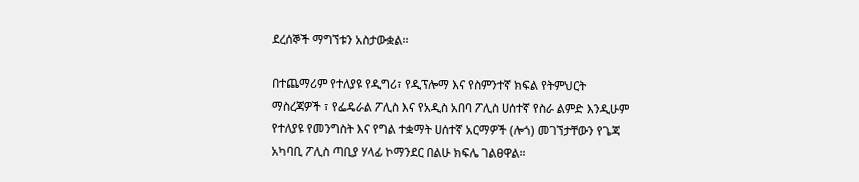ደረሰኞች ማግኘቱን አስታውቋል፡፡

በተጨማሪም የተለያዩ የዲግሪ፣ የዲፕሎማ እና የስምንተኛ ክፍል የትምህርት ማስረጃዎች ፣ የፌዴራል ፖሊስ እና የአዲስ አበባ ፖሊስ ሀሰተኛ የስራ ልምድ እንዲሁም የተለያዩ የመንግስት እና የግል ተቋማት ሀሰተኛ አርማዎች (ሎጎ) መገኘታቸውን የጌጃ አካባቢ ፖሊስ ጣቢያ ሃላፊ ኮማንደር በልሁ ክፍሌ ገልፀዋል።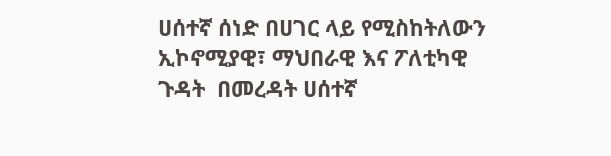ሀሰተኛ ሰነድ በሀገር ላይ የሚስከትለውን ኢኮኖሚያዊ፣ ማህበራዊ እና ፖለቲካዊ ጉዳት  በመረዳት ሀሰተኛ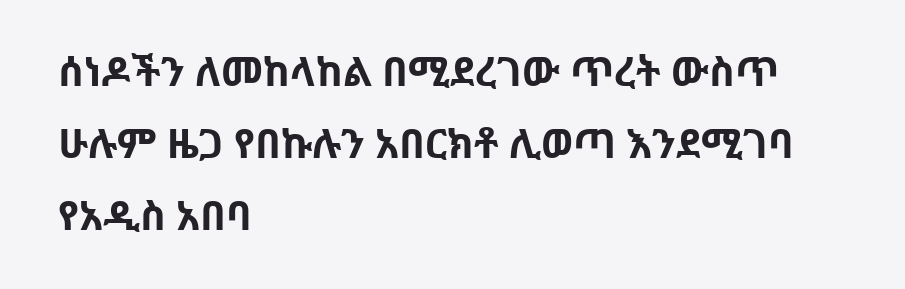ሰነዶችን ለመከላከል በሚደረገው ጥረት ውስጥ ሁሉም ዜጋ የበኩሉን አበርክቶ ሊወጣ እንደሚገባ የአዲስ አበባ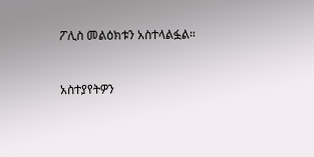ፖሊስ መልዕክቱን አስተላልፏል።


አስተያየትዎን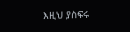እዚህ ያስፍሩ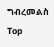ግብረመልስ
Top